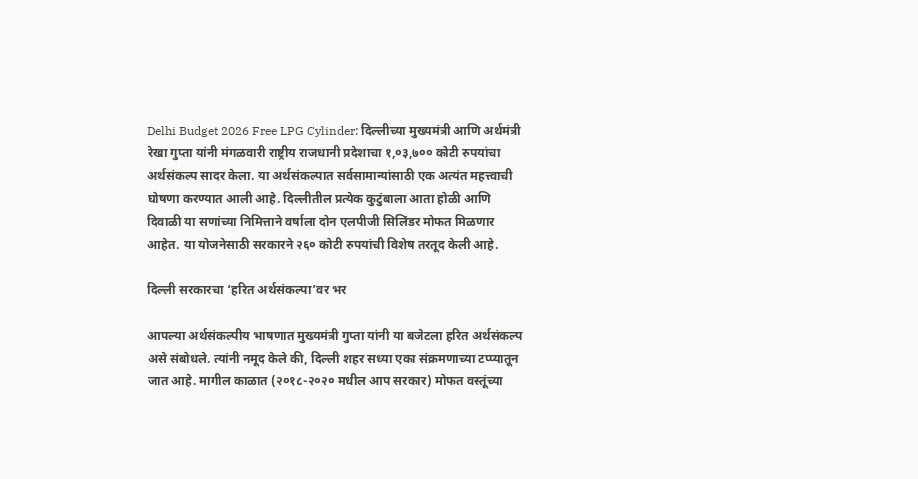Delhi Budget 2026 Free LPG Cylinder: दिल्लीच्या मुख्यमंत्री आणि अर्थमंत्री रेखा गुप्ता यांनी मंगळवारी राष्ट्रीय राजधानी प्रदेशाचा १,०३,७०० कोटी रुपयांचा अर्थसंकल्प सादर केला. या अर्थसंकल्पात सर्वसामान्यांसाठी एक अत्यंत महत्त्वाची घोषणा करण्यात आली आहे. दिल्लीतील प्रत्येक कुटुंबाला आता होळी आणि दिवाळी या सणांच्या निमित्ताने वर्षाला दोन एलपीजी सिलिंडर मोफत मिळणार आहेत. या योजनेसाठी सरकारने २६० कोटी रुपयांची विशेष तरतूद केली आहे.

दिल्ली सरकारचा ‘हरित अर्थसंकल्पा’वर भर

आपल्या अर्थसंकल्पीय भाषणात मुख्यमंत्री गुप्ता यांनी या बजेटला हरित अर्थसंकल्प असे संबोधले. त्यांनी नमूद केले की, दिल्ली शहर सध्या एका संक्रमणाच्या टप्प्यातून जात आहे. मागील काळात (२०१८-२०२० मधील आप सरकार) मोफत वस्तूंच्या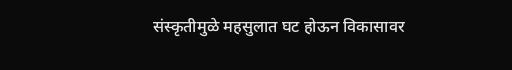संस्कृतीमुळे महसुलात घट होऊन विकासावर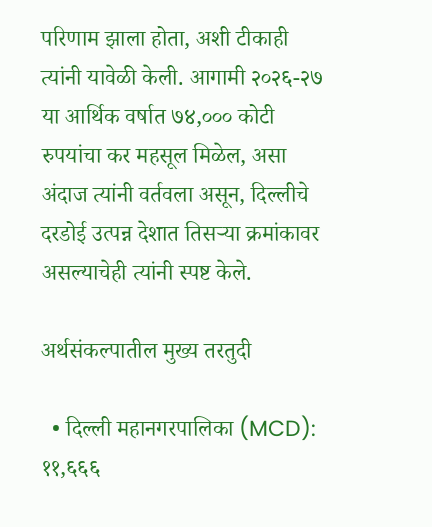परिणाम झाला होता, अशी टीकाही त्यांनी यावेळी केली. आगामी २०२६-२७ या आर्थिक वर्षात ७४,००० कोटी रुपयांचा कर महसूल मिळेल, असा अंदाज त्यांनी वर्तवला असून, दिल्लीचे दरडोई उत्पन्न देशात तिसऱ्या क्रमांकावर असल्याचेही त्यांनी स्पष्ट केले.

अर्थसंकल्पातील मुख्य तरतुदी

  • दिल्ली महानगरपालिका (MCD): ११,६६६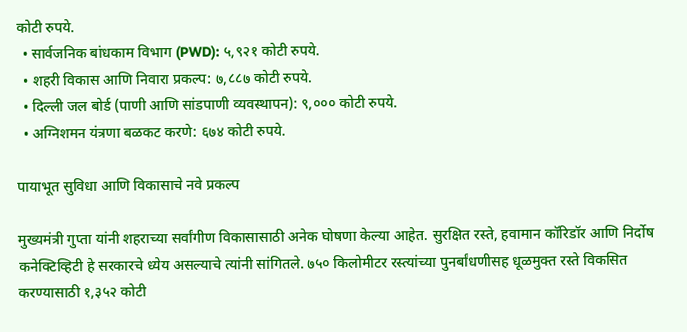कोटी रुपये.
  • सार्वजनिक बांधकाम विभाग (PWD): ५,९२१ कोटी रुपये.
  • शहरी विकास आणि निवारा प्रकल्प: ७,८८७ कोटी रुपये.
  • दिल्ली जल बोर्ड (पाणी आणि सांडपाणी व्यवस्थापन): ९,००० कोटी रुपये.
  • अग्निशमन यंत्रणा बळकट करणे: ६७४ कोटी रुपये.

पायाभूत सुविधा आणि विकासाचे नवे प्रकल्प

मुख्यमंत्री गुप्ता यांनी शहराच्या सर्वांगीण विकासासाठी अनेक घोषणा केल्या आहेत. सुरक्षित रस्ते, हवामान कॉरिडॉर आणि निर्दोष कनेक्टिव्हिटी हे सरकारचे ध्येय असल्याचे त्यांनी सांगितले. ७५० किलोमीटर रस्त्यांच्या पुनर्बांधणीसह धूळमुक्त रस्ते विकसित करण्यासाठी १,३५२ कोटी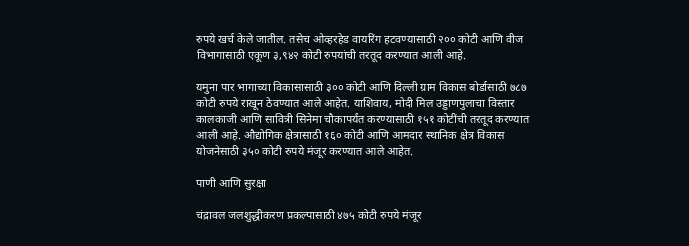रुपये खर्च केले जातील. तसेच ओव्हरहेड वायरिंग हटवण्यासाठी २०० कोटी आणि वीज विभागासाठी एकूण ३,९४२ कोटी रुपयांची तरतूद करण्यात आली आहे.

यमुना पार भागाच्या विकासासाठी ३०० कोटी आणि दिल्ली ग्राम विकास बोर्डासाठी ७८७ कोटी रुपये राखून ठेवण्यात आले आहेत. याशिवाय, मोदी मिल उड्डाणपुलाचा विस्तार कालकाजी आणि सावित्री सिनेमा चौकापर्यंत करण्यासाठी १५१ कोटींची तरतूद करण्यात आली आहे. औद्योगिक क्षेत्रासाठी १६० कोटी आणि आमदार स्थानिक क्षेत्र विकास योजनेसाठी ३५० कोटी रुपये मंजूर करण्यात आले आहेत.

पाणी आणि सुरक्षा

चंद्रावल जलशुद्धीकरण प्रकल्पासाठी ४७५ कोटी रुपये मंजूर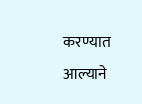करण्यात आल्याने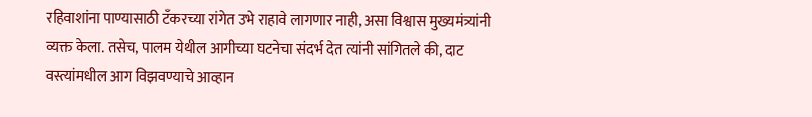रहिवाशांना पाण्यासाठी टँकरच्या रांगेत उभे राहावे लागणार नाही, असा विश्वास मुख्यमंत्र्यांनी व्यक्त केला. तसेच, पालम येथील आगीच्या घटनेचा संदर्भ देत त्यांनी सांगितले की, दाट वस्त्यांमधील आग विझवण्याचे आव्हान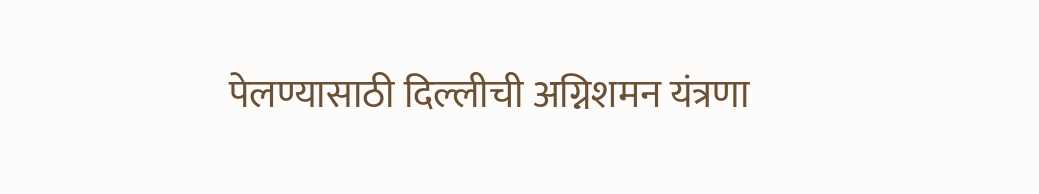पेलण्यासाठी दिल्लीची अग्निशमन यंत्रणा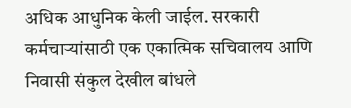अधिक आधुनिक केली जाईल. सरकारी कर्मचाऱ्यांसाठी एक एकात्मिक सचिवालय आणि निवासी संकुल देखील बांधले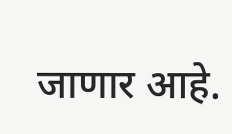जाणार आहे.